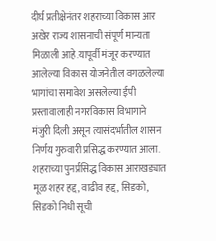दीर्घ प्रतीक्षेनंतर शहराच्या विकास आर अखेर राज्य शासनाची संपूर्ण मान्यता मिळाली आहे.यापूर्वी मंजूर करण्यात आलेल्या विकास योजनेतील वगळलेल्या भागांचा समावेश असलेल्या ईपी प्रस्तावालाही नगरविकास विभागाने मंजुरी दिली असून त्यासंदर्भातील शासन निर्णय गुरुवारी प्रसिद्ध करण्यात आला.
शहराच्या पुनर्प्रसिद्ध विकास आराखड्यात मूळ शहर हद्द, वाढीव हद्द, सिडको, सिडको निधी सूची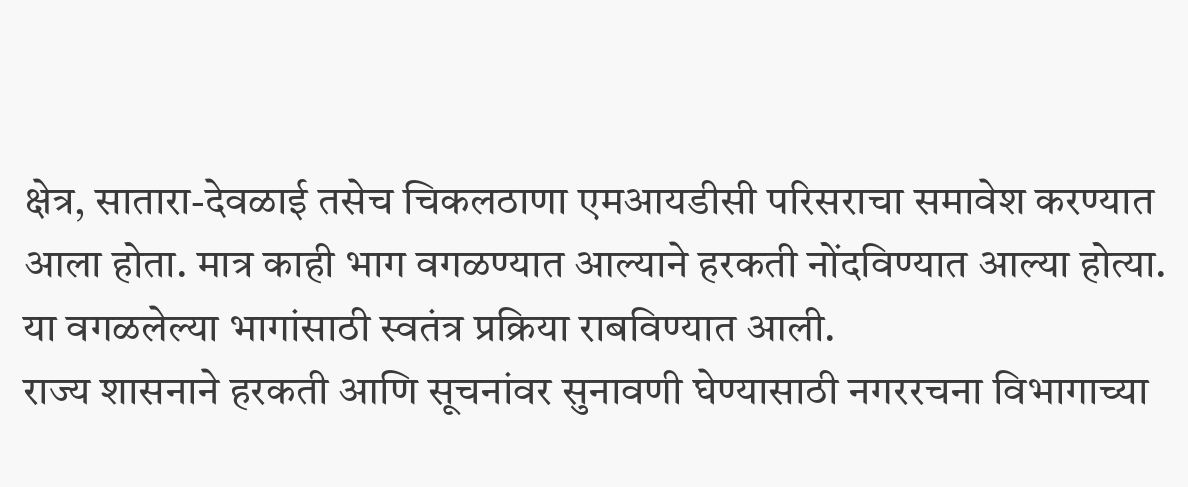क्षेत्र, सातारा-देवळाई तसेच चिकलठाणा एमआयडीसी परिसराचा समावेश करण्यात आला होता. मात्र काही भाग वगळण्यात आल्याने हरकती नोंदविण्यात आल्या होत्या. या वगळलेल्या भागांसाठी स्वतंत्र प्रक्रिया राबविण्यात आली.
राज्य शासनाने हरकती आणि सूचनांवर सुनावणी घेण्यासाठी नगररचना विभागाच्या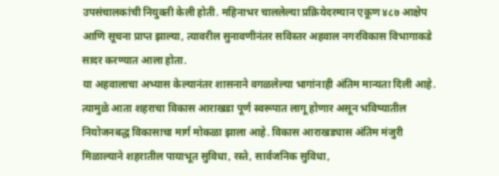उपसंचालकांची नियुक्ती केली होती. महिनाभर चाललेल्या प्रक्रियेदरम्यान एकूण ४८७ आक्षेप आणि सूचना प्राप्त झाल्या, त्यावरील सुनावणीनंतर सविस्तर अहवाल नगरविकास विभागाकडे सादर करण्यात आला होता.
या अहवालाचा अभ्यास केल्यानंतर शासनाने वगळलेल्या भागांनाही अंतिम मान्यता दिली आहे. त्यामुळे आता शहराचा विकास आराखडा पूर्ण स्वरूपात लागू होणार असून भविष्यातील नियोजनबद्ध विकासाचा मार्ग मोकळा झाला आहे. विकास आराखड्यास अंतिम मंजुरी मिळाल्याने शहरातील पायाभूत सुविधा, रस्ते, सार्वजनिक सुविधा,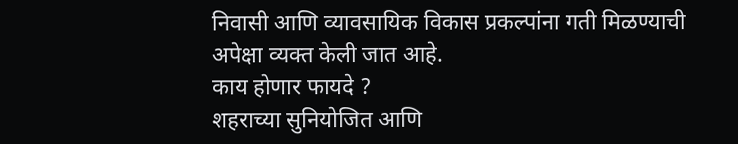निवासी आणि व्यावसायिक विकास प्रकल्पांना गती मिळण्याची अपेक्षा व्यक्त केली जात आहे.
काय होणार फायदे ?
शहराच्या सुनियोजित आणि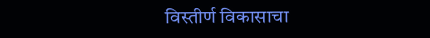विस्तीर्ण विकासाचा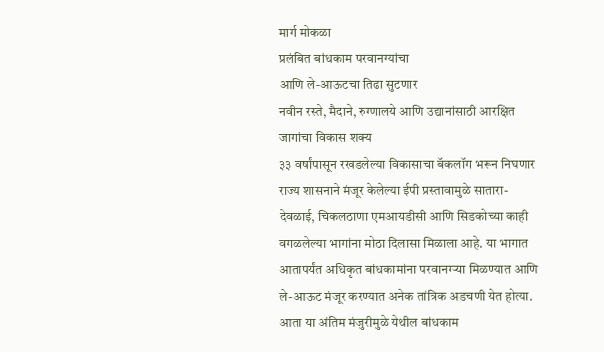मार्ग मोकळा
प्रलंबित बांधकाम परवानग्यांचा
आणि ले-आऊटचा तिढा सुटणार
नवीन रस्ते, मैदाने, रुग्णालये आणि उद्यानांसाठी आरक्षित जागांचा विकास शक्य
३३ वर्षांपासून रखडलेल्या विकासाचा बॅकलॉग भरून निघणार
राज्य शासनाने मंजूर केलेल्या ईपी प्रस्तावामुळे सातारा-देवळाई, चिकलठाणा एमआयडीसी आणि सिडकोच्या काही वगळलेल्या भागांना मोठा दिलासा मिळाला आहे. या भागात आतापर्यंत अधिकृत बांधकामांना परवानग्ऱ्या मिळण्यात आणि ले-आऊट मंजूर करण्यात अनेक तांत्रिक अडचणी येत होत्या. आता या अंतिम मंजुरीमुळे येथील बांधकाम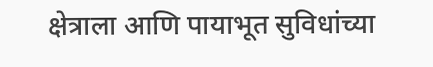क्षेत्राला आणि पायाभूत सुविधांच्या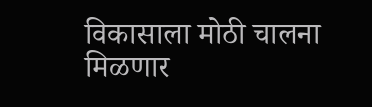विकासाला मोठी चालना मिळणार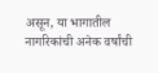असून, या भागातील नागरिकांची अनेक वर्षांची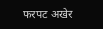फरपट अखेर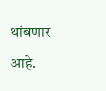थांबणार आहे.